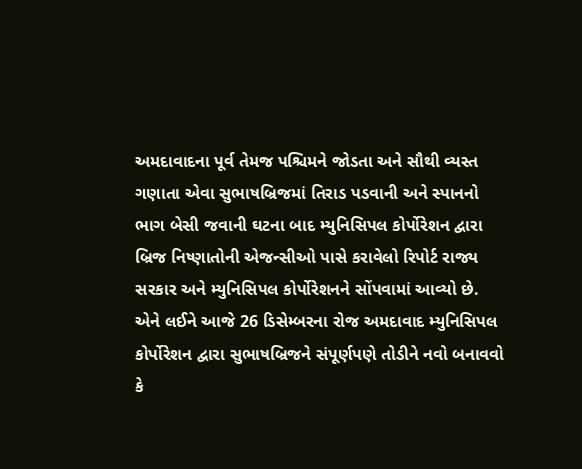અમદાવાદના પૂર્વ તેમજ પશ્ચિમને જોડતા અને સૌથી વ્યસ્ત ગણાતા એવા સુભાષબ્રિજમાં તિરાડ પડવાની અને સ્પાનનો ભાગ બેસી જવાની ઘટના બાદ મ્યુનિસિપલ કોર્પોરેશન દ્વારા બ્રિજ નિષ્ણાતોની એજન્સીઓ પાસે કરાવેલો રિપોર્ટ રાજ્ય સરકાર અને મ્યુનિસિપલ કોર્પોરેશનને સોંપવામાં આવ્યો છે. એને લઈને આજે 26 ડિસેમ્બરના રોજ અમદાવાદ મ્યુનિસિપલ કોર્પોરેશન દ્વારા સુભાષબ્રિજને સંપૂર્ણપણે તોડીને નવો બનાવવો કે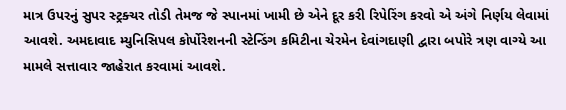માત્ર ઉપરનું સુપર સ્ટ્રક્ચર તોડી તેમજ જે સ્પાનમાં ખામી છે એને દૂર કરી રિપેરિંગ કરવો એ અંગે નિર્ણય લેવામાં આવશે. અમદાવાદ મ્યુનિસિપલ કોર્પોરેશનની સ્ટેન્ડિંગ કમિટીના ચેરમેન દેવાંગદાણી દ્વારા બપોરે ત્રણ વાગ્યે આ મામલે સત્તાવાર જાહેરાત કરવામાં આવશે.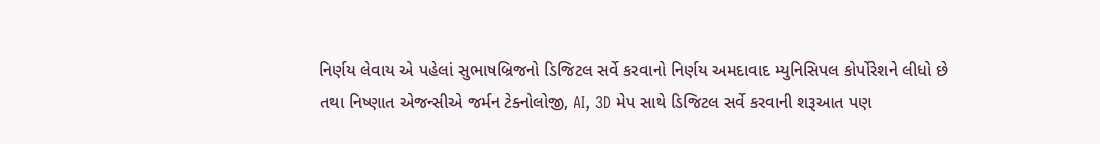નિર્ણય લેવાય એ પહેલાં સુભાષબ્રિજનો ડિજિટલ સર્વે કરવાનો નિર્ણય અમદાવાદ મ્યુનિસિપલ કોર્પોરેશને લીધો છે તથા નિષ્ણાત એજન્સીએ જર્મન ટેક્નોલોજી, AI, 3D મેપ સાથે ડિજિટલ સર્વે કરવાની શરૂઆત પણ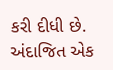કરી દીધી છે. અંદાજિત એક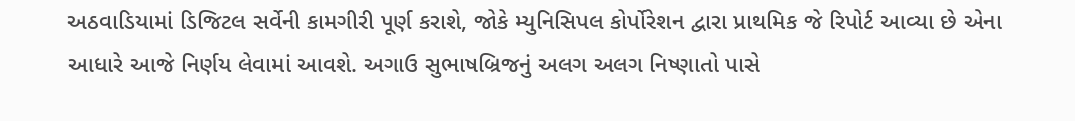અઠવાડિયામાં ડિજિટલ સર્વેની કામગીરી પૂર્ણ કરાશે, જોકે મ્યુનિસિપલ કોર્પોરેશન દ્વારા પ્રાથમિક જે રિપોર્ટ આવ્યા છે એના આધારે આજે નિર્ણય લેવામાં આવશે. અગાઉ સુભાષબ્રિજનું અલગ અલગ નિષ્ણાતો પાસે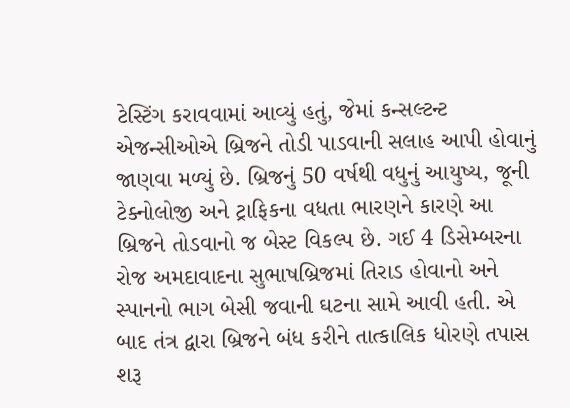ટેસ્ટિંગ કરાવવામાં આવ્યું હતું, જેમાં કન્સલ્ટન્ટ એજન્સીઓએ બ્રિજને તોડી પાડવાની સલાહ આપી હોવાનું જાણવા મળ્યું છે. બ્રિજનું 50 વર્ષથી વધુનું આયુષ્ય, જૂની ટેક્નોલોજી અને ટ્રાફિકના વધતા ભારણને કારણે આ બ્રિજને તોડવાનો જ બેસ્ટ વિકલ્પ છે. ગઈ 4 ડિસેમ્બરના રોજ અમદાવાદના સુભાષબ્રિજમાં તિરાડ હોવાનો અને સ્પાનનો ભાગ બેસી જવાની ઘટના સામે આવી હતી. એ બાદ તંત્ર દ્વારા બ્રિજને બંધ કરીને તાત્કાલિક ધોરણે તપાસ શરૂ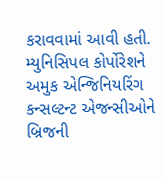કરાવવામાં આવી હતી. મ્યુનિસિપલ કોર્પોરેશને અમુક એન્જિનિયરિંગ કન્સલ્ટન્ટ એજન્સીઓને બ્રિજની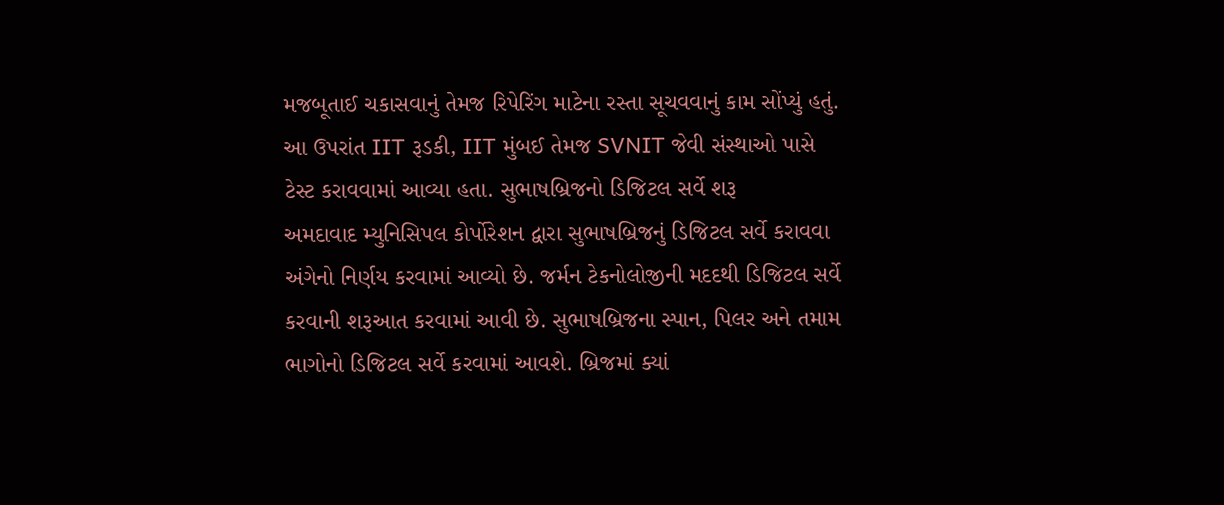મજબૂતાઈ ચકાસવાનું તેમજ રિપેરિંગ માટેના રસ્તા સૂચવવાનું કામ સોંપ્યું હતું. આ ઉપરાંત IIT રૂડકી, IIT મુંબઈ તેમજ SVNIT જેવી સંસ્થાઓ પાસે ટેસ્ટ કરાવવામાં આવ્યા હતા. સુભાષબ્રિજનો ડિજિટલ સર્વે શરૂ
અમદાવાદ મ્યુનિસિપલ કોર્પોરેશન દ્વારા સુભાષબ્રિજનું ડિજિટલ સર્વે કરાવવા અંગેનો નિર્ણય કરવામાં આવ્યો છે. જર્મન ટેકનોલોજીની મદદથી ડિજિટલ સર્વે કરવાની શરૂઆત કરવામાં આવી છે. સુભાષબ્રિજના સ્પાન, પિલર અને તમામ ભાગોનો ડિજિટલ સર્વે કરવામાં આવશે. બ્રિજમાં ક્યાં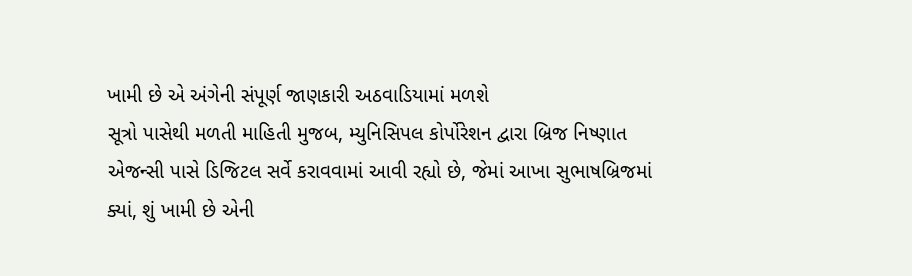ખામી છે એ અંગેની સંપૂર્ણ જાણકારી અઠવાડિયામાં મળશે
સૂત્રો પાસેથી મળતી માહિતી મુજબ, મ્યુનિસિપલ કોર્પોરેશન દ્વારા બ્રિજ નિષ્ણાત એજન્સી પાસે ડિજિટલ સર્વે કરાવવામાં આવી રહ્યો છે, જેમાં આખા સુભાષબ્રિજમાં ક્યાં, શું ખામી છે એની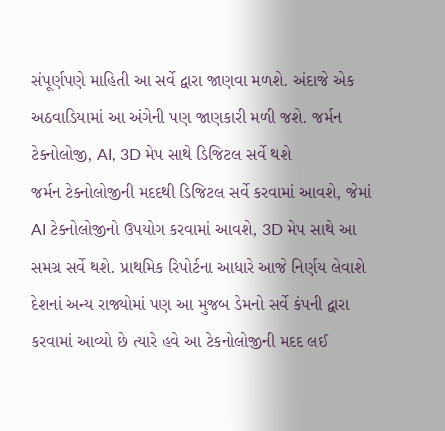સંપૂર્ણપણે માહિતી આ સર્વે દ્વારા જાણવા મળશે. અંદાજે એક અઠવાડિયામાં આ અંગેની પણ જાણકારી મળી જશે. જર્મન ટેક્નોલોજી, AI, 3D મેપ સાથે ડિજિટલ સર્વે થશે
જર્મન ટેક્નોલોજીની મદદથી ડિજિટલ સર્વે કરવામાં આવશે, જેમાં AI ટેક્નોલોજીનો ઉપયોગ કરવામાં આવશે, 3D મેપ સાથે આ સમગ્ર સર્વે થશે. પ્રાથમિક રિપોર્ટના આધારે આજે નિર્ણય લેવાશે
દેશનાં અન્ય રાજ્યોમાં પણ આ મુજબ ડેમનો સર્વે કંપની દ્વારા કરવામાં આવ્યો છે ત્યારે હવે આ ટેકનોલોજીની મદદ લઈ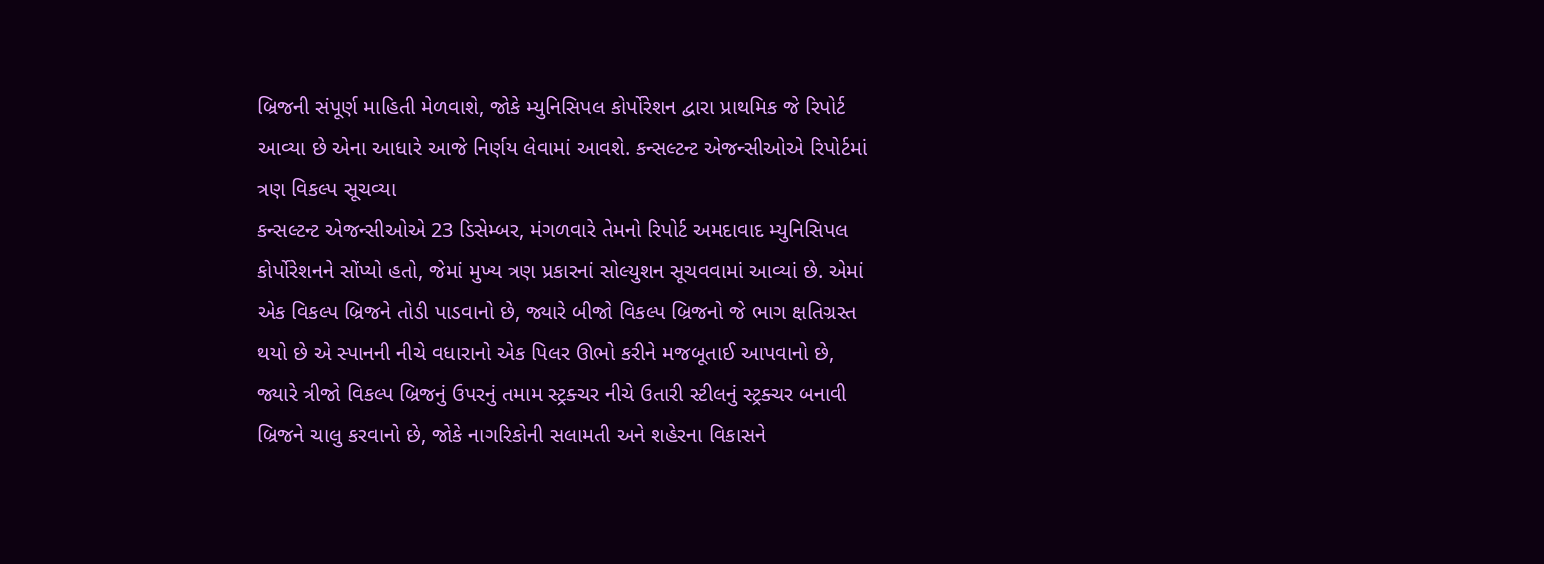બ્રિજની સંપૂર્ણ માહિતી મેળવાશે, જોકે મ્યુનિસિપલ કોર્પોરેશન દ્વારા પ્રાથમિક જે રિપોર્ટ આવ્યા છે એના આધારે આજે નિર્ણય લેવામાં આવશે. કન્સલ્ટન્ટ એજન્સીઓએ રિપોર્ટમાં ત્રણ વિકલ્પ સૂચવ્યા
કન્સલ્ટન્ટ એજન્સીઓએ 23 ડિસેમ્બર, મંગળવારે તેમનો રિપોર્ટ અમદાવાદ મ્યુનિસિપલ કોર્પોરેશનને સોંપ્યો હતો, જેમાં મુખ્ય ત્રણ પ્રકારનાં સોલ્યુશન સૂચવવામાં આવ્યાં છે. એમાં એક વિકલ્પ બ્રિજને તોડી પાડવાનો છે, જ્યારે બીજો વિકલ્પ બ્રિજનો જે ભાગ ક્ષતિગ્રસ્ત થયો છે એ સ્પાનની નીચે વધારાનો એક પિલર ઊભો કરીને મજબૂતાઈ આપવાનો છે, જ્યારે ત્રીજો વિકલ્પ બ્રિજનું ઉપરનું તમામ સ્ટ્રક્ચર નીચે ઉતારી સ્ટીલનું સ્ટ્રક્ચર બનાવી બ્રિજને ચાલુ કરવાનો છે, જોકે નાગરિકોની સલામતી અને શહેરના વિકાસને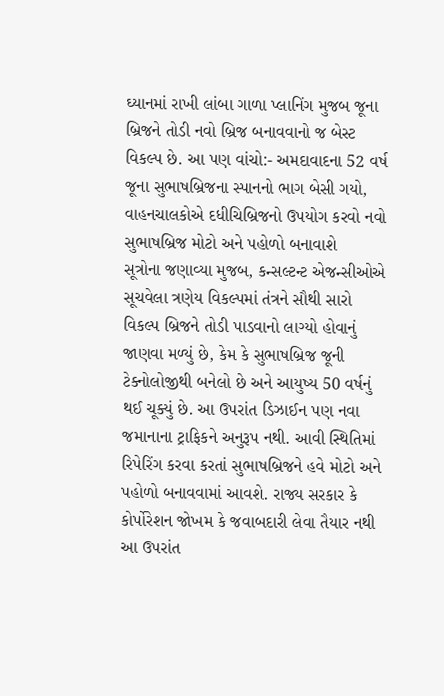ઘ્યાનમાં રાખી લાંબા ગાળા પ્લાનિંગ મુજબ જૂના બ્રિજને તોડી નવો બ્રિજ બનાવવાનો જ બેસ્ટ વિકલ્પ છે. આ પણ વાંચો:- અમદાવાદના 52 વર્ષ જૂના સુભાષબ્રિજના સ્પાનનો ભાગ બેસી ગયો, વાહનચાલકોએ દધીચિબ્રિજનો ઉપયોગ કરવો નવો સુભાષબ્રિજ મોટો અને પહોળો બનાવાશે
સૂત્રોના જણાવ્યા મુજબ, કન્સલ્ટન્ટ એજન્સીઓએ સૂચવેલા ત્રણેય વિકલ્પમાં તંત્રને સૌથી સારો વિકલ્પ બ્રિજને તોડી પાડવાનો લાગ્યો હોવાનું જાણવા મળ્યું છે, કેમ કે સુભાષબ્રિજ જૂની ટેક્નોલોજીથી બનેલો છે અને આયુષ્ય 50 વર્ષનું થઈ ચૂક્યું છે. આ ઉપરાંત ડિઝાઈન પણ નવા જમાનાના ટ્રાફિકને અનુરૂપ નથી. આવી સ્થિતિમાં રિપેરિંગ કરવા કરતાં સુભાષબ્રિજને હવે મોટો અને પહોળો બનાવવામાં આવશે. રાજ્ય સરકાર કે કોર્પોરેશન જોખમ કે જવાબદારી લેવા તૈયાર નથી
આ ઉપરાંત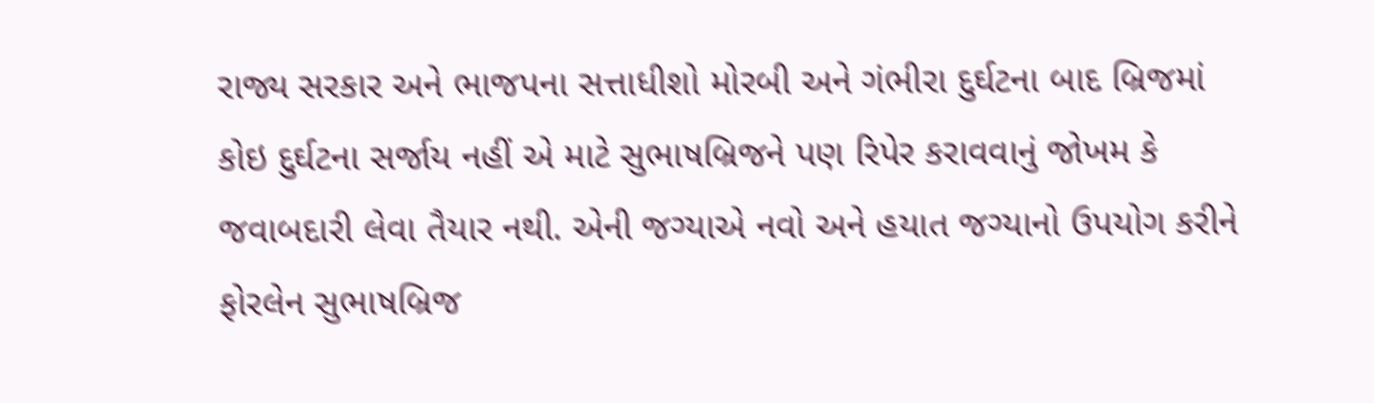રાજ્ય સરકાર અને ભાજપના સત્તાધીશો મોરબી અને ગંભીરા દુર્ઘટના બાદ બ્રિજમાં કોઇ દુર્ઘટના સર્જાય નહીં એ માટે સુભાષબ્રિજને પણ રિપેર કરાવવાનું જોખમ કે જવાબદારી લેવા તૈયાર નથી. એની જગ્યાએ નવો અને હયાત જગ્યાનો ઉપયોગ કરીને ફોરલેન સુભાષબ્રિજ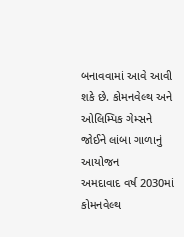બનાવવામાં આવે આવી શકે છે. કોમનવેલ્થ અને ઓલિમ્પિક ગેમ્સને જોઈને લાંબા ગાળાનું આયોજન
અમદાવાદ વર્ષ 2030માં કોમનવેલ્થ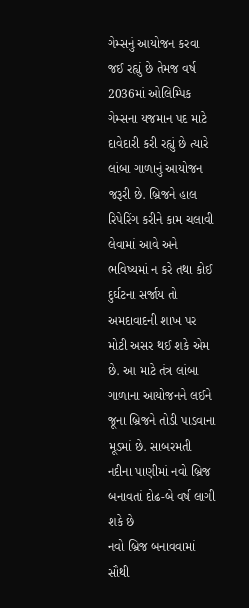ગેમ્સનું આયોજન કરવા જઈ રહ્યું છે તેમજ વર્ષ 2036માં ઓલિમ્પિક ગેમ્સના યજમાન પદ માટે દાવેદારી કરી રહ્યું છે ત્યારે લાંબા ગાળાનું આયોજન જરૂરી છે. બ્રિજને હાલ રિપેરિંગ કરીને કામ ચલાવી લેવામાં આવે અને ભવિષ્યમાં ન કરે તથા કોઈ દુર્ઘટના સર્જાય તો અમદાવાદની શાખ પર મોટી અસર થઈ શકે એમ છે. આ માટે તંત્ર લાંબા ગાળાના આયોજનને લઈને જૂના બ્રિજને તોડી પાડવાના મૂડમાં છે. સાબરમતી નદીના પાણીમાં નવો બ્રિજ બનાવતાં દોઢ-બે વર્ષ લાગી શકે છે
નવો બ્રિજ બનાવવામાં સૌથી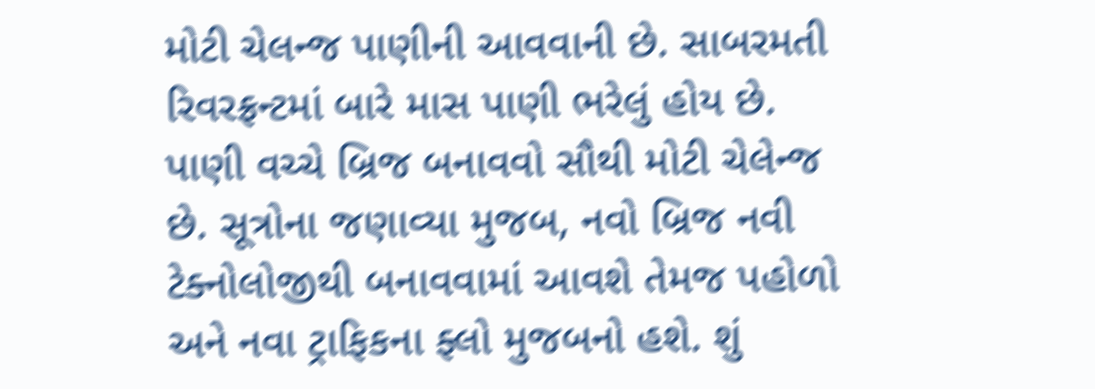મોટી ચેલન્જ પાણીની આવવાની છે. સાબરમતી રિવરફ્રન્ટમાં બારે માસ પાણી ભરેલું હોય છે. પાણી વચ્ચે બ્રિજ બનાવવો સૌથી મોટી ચેલેન્જ છે. સૂત્રોના જણાવ્યા મુજબ, નવો બ્રિજ નવી ટેક્નોલોજીથી બનાવવામાં આવશે તેમજ પહોળો અને નવા ટ્રાફિકના ફ્લો મુજબનો હશે. શું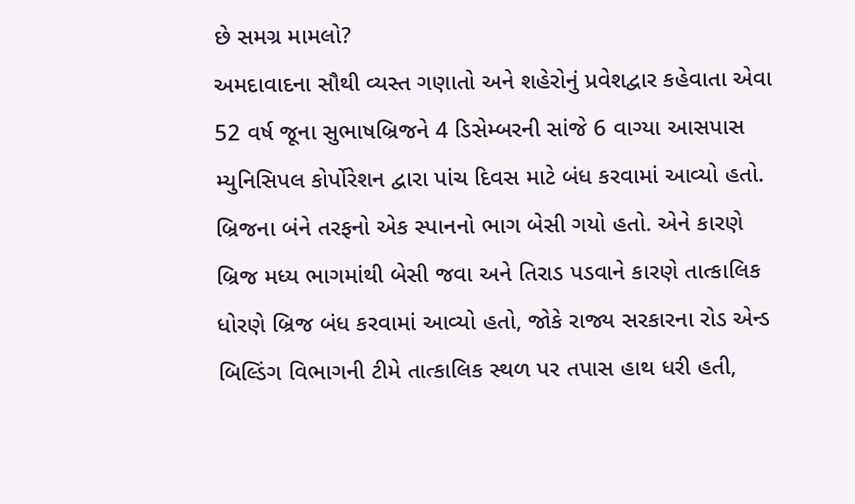છે સમગ્ર મામલો?
અમદાવાદના સૌથી વ્યસ્ત ગણાતો અને શહેરોનું પ્રવેશદ્વાર કહેવાતા એવા 52 વર્ષ જૂના સુભાષબ્રિજને 4 ડિસેમ્બરની સાંજે 6 વાગ્યા આસપાસ મ્યુનિસિપલ કોર્પોરેશન દ્વારા પાંચ દિવસ માટે બંધ કરવામાં આવ્યો હતો. બ્રિજના બંને તરફનો એક સ્પાનનો ભાગ બેસી ગયો હતો. એને કારણે બ્રિજ મધ્ય ભાગમાંથી બેસી જવા અને તિરાડ પડવાને કારણે તાત્કાલિક ધોરણે બ્રિજ બંધ કરવામાં આવ્યો હતો, જોકે રાજ્ય સરકારના રોડ એન્ડ બિલ્ડિંગ વિભાગની ટીમે તાત્કાલિક સ્થળ પર તપાસ હાથ ધરી હતી,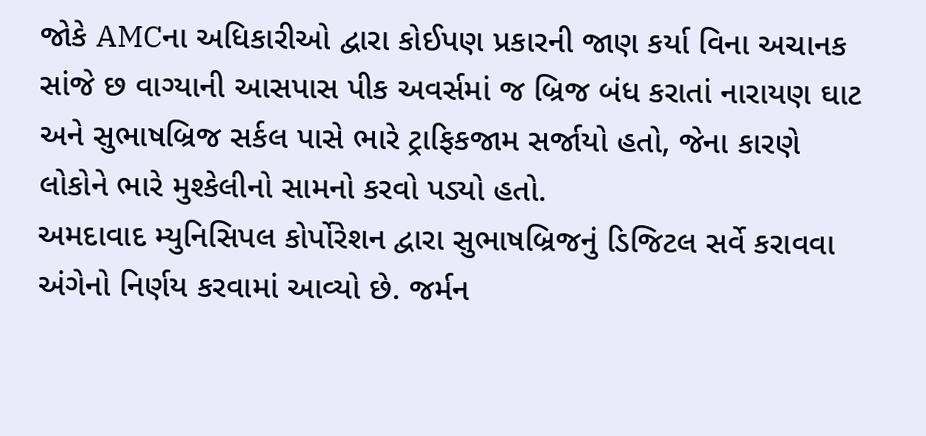જોકે AMCના અધિકારીઓ દ્વારા કોઈપણ પ્રકારની જાણ કર્યા વિના અચાનક સાંજે છ વાગ્યાની આસપાસ પીક અવર્સમાં જ બ્રિજ બંધ કરાતાં નારાયણ ઘાટ અને સુભાષબ્રિજ સર્કલ પાસે ભારે ટ્રાફિકજામ સર્જાયો હતો, જેના કારણે લોકોને ભારે મુશ્કેલીનો સામનો કરવો પડ્યો હતો.
અમદાવાદ મ્યુનિસિપલ કોર્પોરેશન દ્વારા સુભાષબ્રિજનું ડિજિટલ સર્વે કરાવવા અંગેનો નિર્ણય કરવામાં આવ્યો છે. જર્મન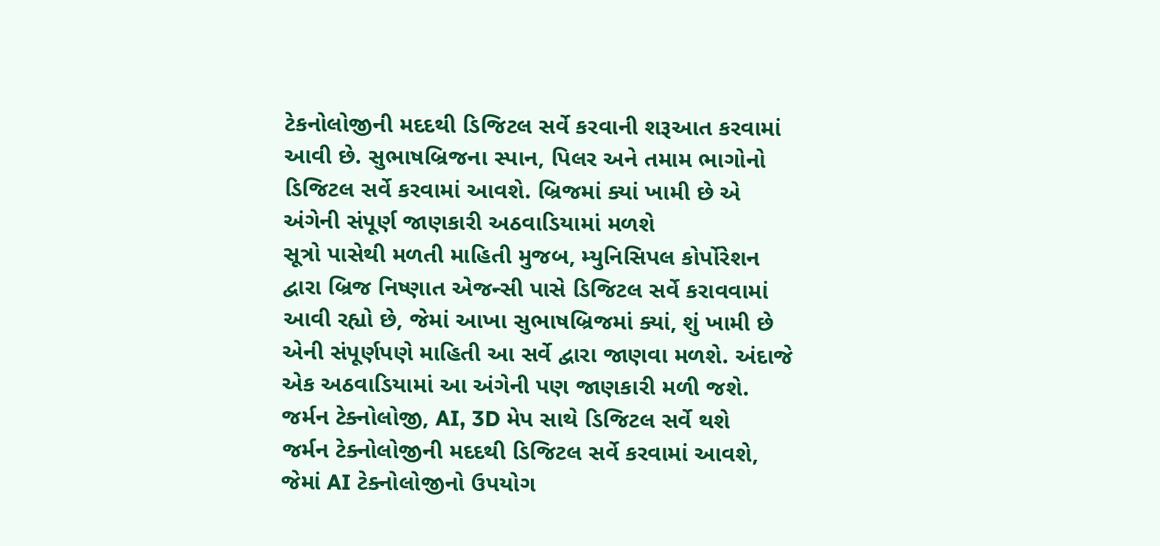ટેકનોલોજીની મદદથી ડિજિટલ સર્વે કરવાની શરૂઆત કરવામાં આવી છે. સુભાષબ્રિજના સ્પાન, પિલર અને તમામ ભાગોનો ડિજિટલ સર્વે કરવામાં આવશે. બ્રિજમાં ક્યાં ખામી છે એ અંગેની સંપૂર્ણ જાણકારી અઠવાડિયામાં મળશે
સૂત્રો પાસેથી મળતી માહિતી મુજબ, મ્યુનિસિપલ કોર્પોરેશન દ્વારા બ્રિજ નિષ્ણાત એજન્સી પાસે ડિજિટલ સર્વે કરાવવામાં આવી રહ્યો છે, જેમાં આખા સુભાષબ્રિજમાં ક્યાં, શું ખામી છે એની સંપૂર્ણપણે માહિતી આ સર્વે દ્વારા જાણવા મળશે. અંદાજે એક અઠવાડિયામાં આ અંગેની પણ જાણકારી મળી જશે. જર્મન ટેક્નોલોજી, AI, 3D મેપ સાથે ડિજિટલ સર્વે થશે
જર્મન ટેક્નોલોજીની મદદથી ડિજિટલ સર્વે કરવામાં આવશે, જેમાં AI ટેક્નોલોજીનો ઉપયોગ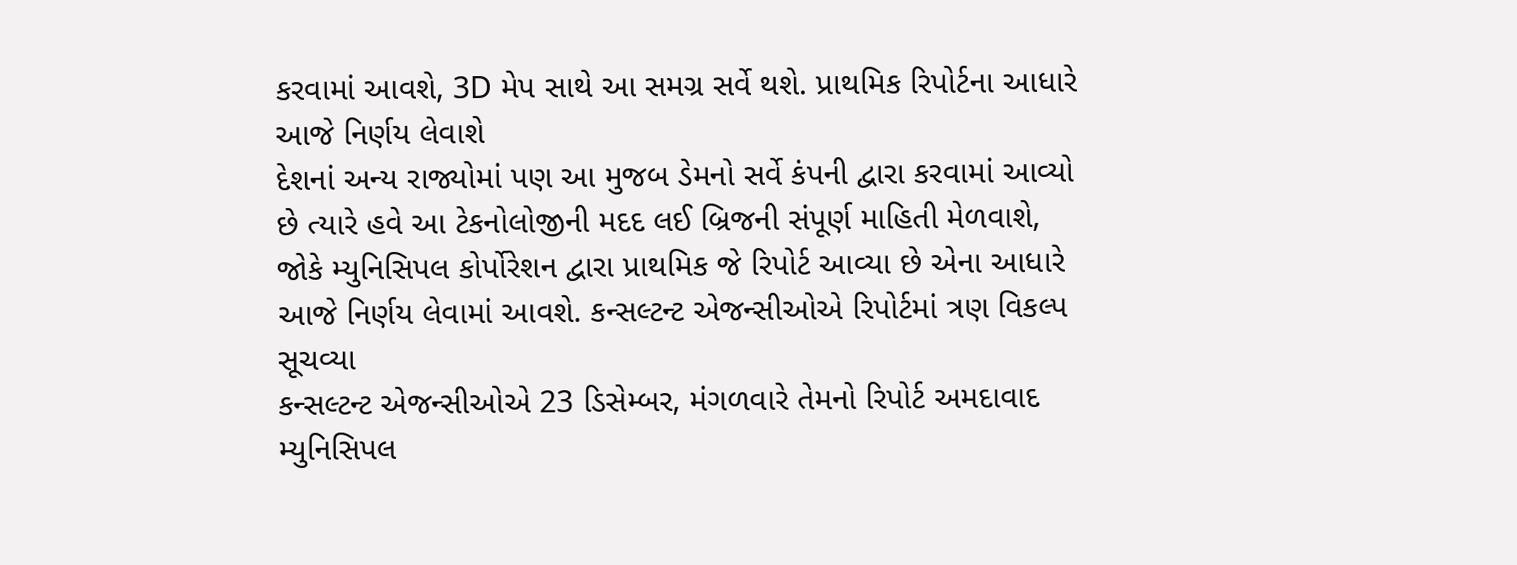કરવામાં આવશે, 3D મેપ સાથે આ સમગ્ર સર્વે થશે. પ્રાથમિક રિપોર્ટના આધારે આજે નિર્ણય લેવાશે
દેશનાં અન્ય રાજ્યોમાં પણ આ મુજબ ડેમનો સર્વે કંપની દ્વારા કરવામાં આવ્યો છે ત્યારે હવે આ ટેકનોલોજીની મદદ લઈ બ્રિજની સંપૂર્ણ માહિતી મેળવાશે, જોકે મ્યુનિસિપલ કોર્પોરેશન દ્વારા પ્રાથમિક જે રિપોર્ટ આવ્યા છે એના આધારે આજે નિર્ણય લેવામાં આવશે. કન્સલ્ટન્ટ એજન્સીઓએ રિપોર્ટમાં ત્રણ વિકલ્પ સૂચવ્યા
કન્સલ્ટન્ટ એજન્સીઓએ 23 ડિસેમ્બર, મંગળવારે તેમનો રિપોર્ટ અમદાવાદ મ્યુનિસિપલ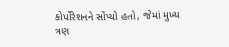કોર્પોરેશનને સોંપ્યો હતો, જેમાં મુખ્ય ત્રણ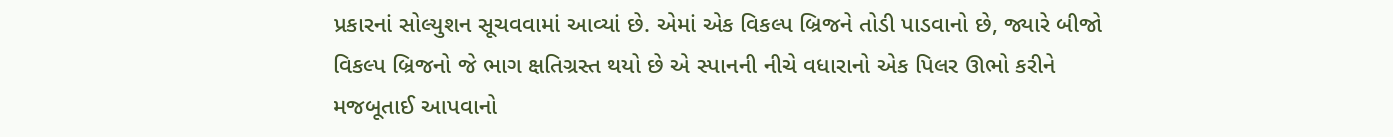પ્રકારનાં સોલ્યુશન સૂચવવામાં આવ્યાં છે. એમાં એક વિકલ્પ બ્રિજને તોડી પાડવાનો છે, જ્યારે બીજો વિકલ્પ બ્રિજનો જે ભાગ ક્ષતિગ્રસ્ત થયો છે એ સ્પાનની નીચે વધારાનો એક પિલર ઊભો કરીને મજબૂતાઈ આપવાનો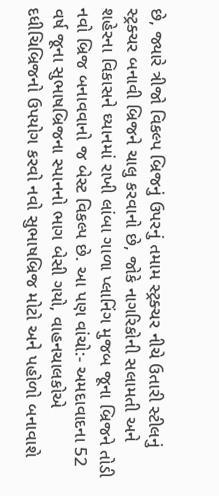છે, જ્યારે ત્રીજો વિકલ્પ બ્રિજનું ઉપરનું તમામ સ્ટ્રક્ચર નીચે ઉતારી સ્ટીલનું સ્ટ્રક્ચર બનાવી બ્રિજને ચાલુ કરવાનો છે, જોકે નાગરિકોની સલામતી અને શહેરના વિકાસને ઘ્યાનમાં રાખી લાંબા ગાળા પ્લાનિંગ મુજબ જૂના બ્રિજને તોડી નવો બ્રિજ બનાવવાનો જ બેસ્ટ વિકલ્પ છે. આ પણ વાંચો:- અમદાવાદના 52 વર્ષ જૂના સુભાષબ્રિજના સ્પાનનો ભાગ બેસી ગયો, વાહનચાલકોએ દધીચિબ્રિજનો ઉપયોગ કરવો નવો સુભાષબ્રિજ મોટો અને પહોળો બનાવાશે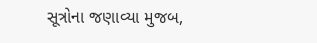સૂત્રોના જણાવ્યા મુજબ,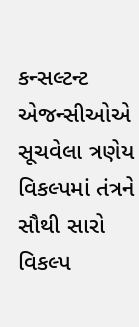કન્સલ્ટન્ટ એજન્સીઓએ સૂચવેલા ત્રણેય વિકલ્પમાં તંત્રને સૌથી સારો વિકલ્પ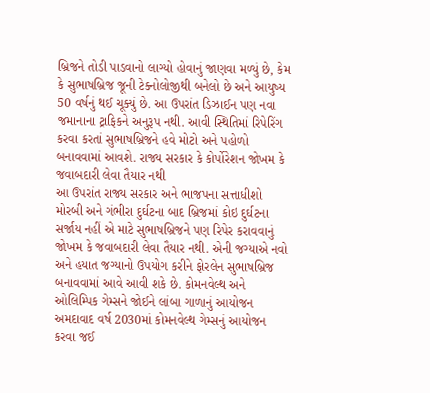બ્રિજને તોડી પાડવાનો લાગ્યો હોવાનું જાણવા મળ્યું છે, કેમ કે સુભાષબ્રિજ જૂની ટેક્નોલોજીથી બનેલો છે અને આયુષ્ય 50 વર્ષનું થઈ ચૂક્યું છે. આ ઉપરાંત ડિઝાઈન પણ નવા જમાનાના ટ્રાફિકને અનુરૂપ નથી. આવી સ્થિતિમાં રિપેરિંગ કરવા કરતાં સુભાષબ્રિજને હવે મોટો અને પહોળો બનાવવામાં આવશે. રાજ્ય સરકાર કે કોર્પોરેશન જોખમ કે જવાબદારી લેવા તૈયાર નથી
આ ઉપરાંત રાજ્ય સરકાર અને ભાજપના સત્તાધીશો મોરબી અને ગંભીરા દુર્ઘટના બાદ બ્રિજમાં કોઇ દુર્ઘટના સર્જાય નહીં એ માટે સુભાષબ્રિજને પણ રિપેર કરાવવાનું જોખમ કે જવાબદારી લેવા તૈયાર નથી. એની જગ્યાએ નવો અને હયાત જગ્યાનો ઉપયોગ કરીને ફોરલેન સુભાષબ્રિજ બનાવવામાં આવે આવી શકે છે. કોમનવેલ્થ અને ઓલિમ્પિક ગેમ્સને જોઈને લાંબા ગાળાનું આયોજન
અમદાવાદ વર્ષ 2030માં કોમનવેલ્થ ગેમ્સનું આયોજન કરવા જઈ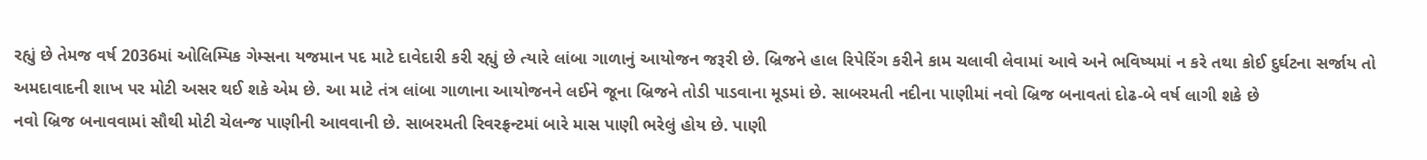રહ્યું છે તેમજ વર્ષ 2036માં ઓલિમ્પિક ગેમ્સના યજમાન પદ માટે દાવેદારી કરી રહ્યું છે ત્યારે લાંબા ગાળાનું આયોજન જરૂરી છે. બ્રિજને હાલ રિપેરિંગ કરીને કામ ચલાવી લેવામાં આવે અને ભવિષ્યમાં ન કરે તથા કોઈ દુર્ઘટના સર્જાય તો અમદાવાદની શાખ પર મોટી અસર થઈ શકે એમ છે. આ માટે તંત્ર લાંબા ગાળાના આયોજનને લઈને જૂના બ્રિજને તોડી પાડવાના મૂડમાં છે. સાબરમતી નદીના પાણીમાં નવો બ્રિજ બનાવતાં દોઢ-બે વર્ષ લાગી શકે છે
નવો બ્રિજ બનાવવામાં સૌથી મોટી ચેલન્જ પાણીની આવવાની છે. સાબરમતી રિવરફ્રન્ટમાં બારે માસ પાણી ભરેલું હોય છે. પાણી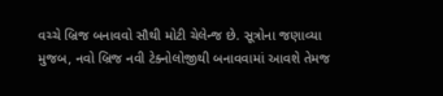વચ્ચે બ્રિજ બનાવવો સૌથી મોટી ચેલેન્જ છે. સૂત્રોના જણાવ્યા મુજબ, નવો બ્રિજ નવી ટેક્નોલોજીથી બનાવવામાં આવશે તેમજ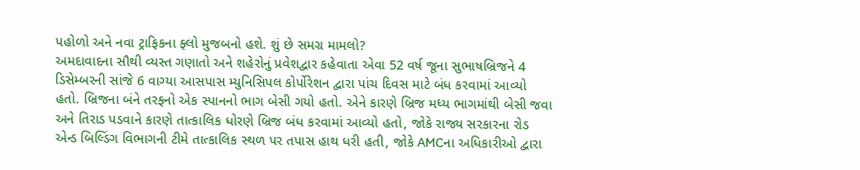પહોળો અને નવા ટ્રાફિકના ફ્લો મુજબનો હશે. શું છે સમગ્ર મામલો?
અમદાવાદના સૌથી વ્યસ્ત ગણાતો અને શહેરોનું પ્રવેશદ્વાર કહેવાતા એવા 52 વર્ષ જૂના સુભાષબ્રિજને 4 ડિસેમ્બરની સાંજે 6 વાગ્યા આસપાસ મ્યુનિસિપલ કોર્પોરેશન દ્વારા પાંચ દિવસ માટે બંધ કરવામાં આવ્યો હતો. બ્રિજના બંને તરફનો એક સ્પાનનો ભાગ બેસી ગયો હતો. એને કારણે બ્રિજ મધ્ય ભાગમાંથી બેસી જવા અને તિરાડ પડવાને કારણે તાત્કાલિક ધોરણે બ્રિજ બંધ કરવામાં આવ્યો હતો, જોકે રાજ્ય સરકારના રોડ એન્ડ બિલ્ડિંગ વિભાગની ટીમે તાત્કાલિક સ્થળ પર તપાસ હાથ ધરી હતી, જોકે AMCના અધિકારીઓ દ્વારા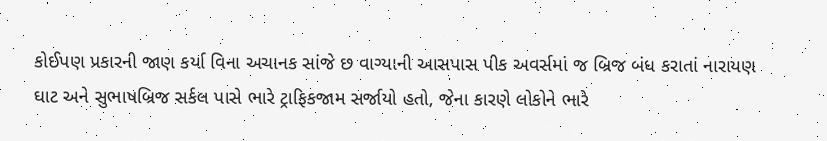કોઈપણ પ્રકારની જાણ કર્યા વિના અચાનક સાંજે છ વાગ્યાની આસપાસ પીક અવર્સમાં જ બ્રિજ બંધ કરાતાં નારાયણ ઘાટ અને સુભાષબ્રિજ સર્કલ પાસે ભારે ટ્રાફિકજામ સર્જાયો હતો, જેના કારણે લોકોને ભારે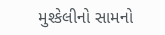મુશ્કેલીનો સામનો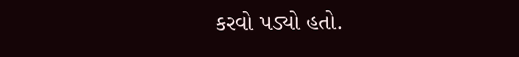કરવો પડ્યો હતો.